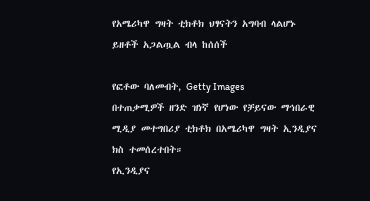የአሜሪካዋ ግዛት ቲክቶክ ህፃናትን አግባብ ላልሆኑ ይዘቶች አጋልጧል ብላ ከሰሰች

የፎቶው ባለመብት, Getty Images
በተጠቃሚዎች ዘንድ ዝነኛ የሆነው የቻይናው ማኅበራዊ ሚዲያ መተግበሪያ ቲክቶክ በአሜሪካዋ ግዛት ኢንዲያና ክስ ተመሰረተበት።
የኢንዲያና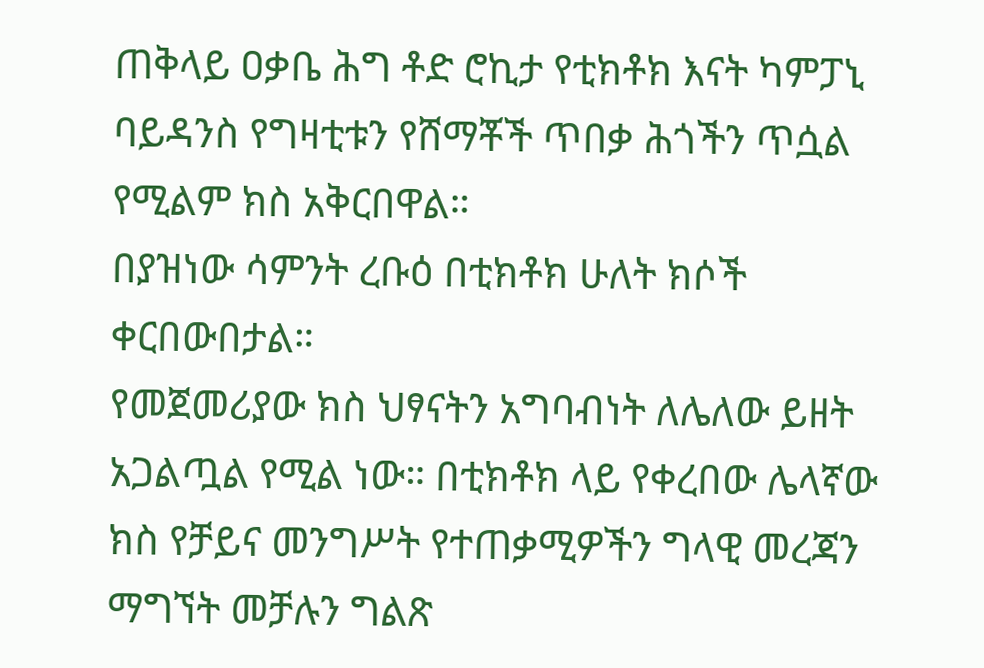ጠቅላይ ዐቃቤ ሕግ ቶድ ሮኪታ የቲክቶክ እናት ካምፓኒ ባይዳንስ የግዛቲቱን የሸማቾች ጥበቃ ሕጎችን ጥሷል የሚልም ክስ አቅርበዋል።
በያዝነው ሳምንት ረቡዕ በቲክቶክ ሁለት ክሶች ቀርበውበታል።
የመጀመሪያው ክስ ህፃናትን አግባብነት ለሌለው ይዘት አጋልጧል የሚል ነው። በቲክቶክ ላይ የቀረበው ሌላኛው ክስ የቻይና መንግሥት የተጠቃሚዎችን ግላዊ መረጃን ማግኘት መቻሉን ግልጽ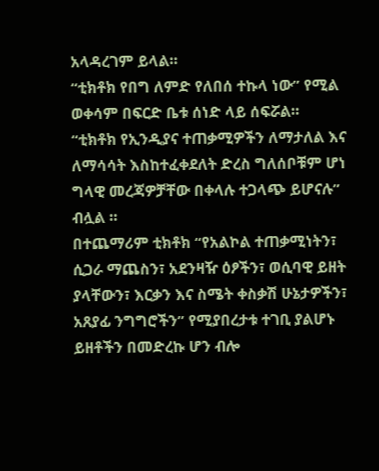አላዳረገም ይላል።
“ቲክቶክ የበግ ለምድ የለበሰ ተኩላ ነው” የሚል ወቀሳም በፍርድ ቤቱ ሰነድ ላይ ሰፍሯል።
“ቲክቶክ የኢንዲያና ተጠቃሚዎችን ለማታለል እና ለማሳሳት እስከተፈቀደለት ድረስ ግለሰቦቹም ሆነ ግላዊ መረጃዎቻቸው በቀላሉ ተጋላጭ ይሆናሉ” ብሏል ።
በተጨማሪም ቲክቶክ “የአልኮል ተጠቃሚነትን፣ ሲጋራ ማጨስን፣ አደንዛዥ ዕፆችን፣ ወሲባዊ ይዘት ያላቸውን፣ እርቃን እና ስሜት ቀስቃሽ ሁኔታዎችን፣ አጸያፊ ንግግሮችን” የሚያበረታቱ ተገቢ ያልሆኑ ይዘቶችን በመድረኩ ሆን ብሎ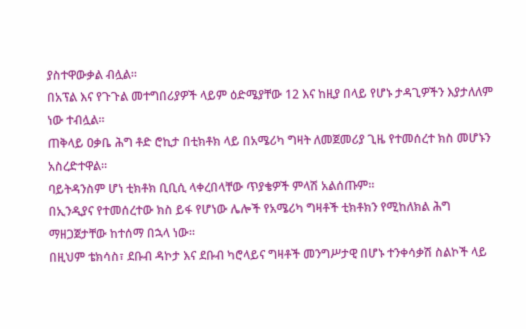ያስተዋውቃል ብሏል።
በአፕል እና የጉጉል መተግበሪያዎች ላይም ዕድሜያቸው 12 እና ከዚያ በላይ የሆኑ ታዳጊዎችን እያታለለም ነው ተብሏል።
ጠቅላይ ዐቃቤ ሕግ ቶድ ሮኪታ በቲክቶክ ላይ በአሜሪካ ግዛት ለመጀመሪያ ጊዜ የተመሰረተ ክስ መሆኑን አስረድተዋል።
ባይትዳንስም ሆነ ቲክቶክ ቢቢሲ ላቀረበላቸው ጥያቄዎች ምላሽ አልሰጡም።
በኢንዲያና የተመሰረተው ክስ ይፋ የሆነው ሌሎች የአሜሪካ ግዛቶች ቲክቶክን የሚከለክል ሕግ ማዘጋጀታቸው ከተሰማ በኋላ ነው።
በዚህም ቴክሳስ፣ ደቡብ ዳኮታ እና ደቡብ ካሮላይና ግዛቶች መንግሥታዊ በሆኑ ተንቀሳቃሽ ስልኮች ላይ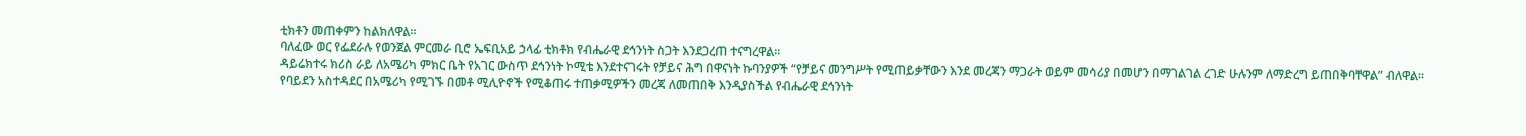ቲክቶን መጠቀምን ከልክለዋል።
ባለፈው ወር የፌደራሉ የወንጀል ምርመራ ቢሮ ኤፍቢአይ ኃላፊ ቲክቶክ የብሔራዊ ደኅንነት ስጋት እንደጋረጠ ተናግረዋል።
ዳይሬክተሩ ክሪስ ራይ ለአሜሪካ ምክር ቤት የአገር ውስጥ ደኅንነት ኮሚቴ እንደተናገሩት የቻይና ሕግ በዋናነት ኩባንያዎች “የቻይና መንግሥት የሚጠይቃቸውን እንደ መረጃን ማጋራት ወይም መሳሪያ በመሆን በማገልገል ረገድ ሁሉንም ለማድረግ ይጠበቅባቸዋል” ብለዋል።
የባይደን አስተዳደር በአሜሪካ የሚገኙ በመቶ ሚሊዮኖች የሚቆጠሩ ተጠቃሚዎችን መረጃ ለመጠበቅ እንዲያስችል የብሔራዊ ደኅንነት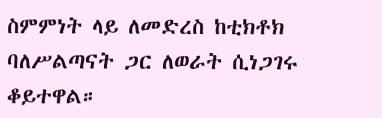ስምምነት ላይ ለመድረስ ከቲክቶክ ባለሥልጣናት ጋር ለወራት ሲነጋገሩ ቆይተዋል።